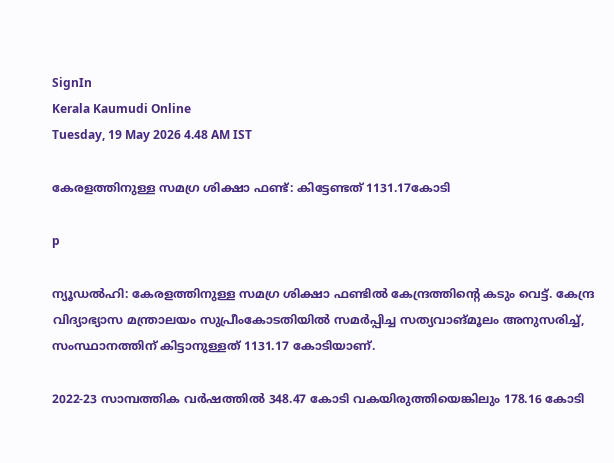SignIn
Kerala Kaumudi Online
Tuesday, 19 May 2026 4.48 AM IST

കേരളത്തിനുള്ള സമഗ്ര ശിക്ഷാ ഫണ്ട്: കിട്ടേണ്ടത് 1131.17കോടി

p

ന്യൂഡൽഹി: കേരളത്തിനുള്ള സമഗ്ര ശിക്ഷാ ഫണ്ടിൽ കേന്ദ്രത്തിന്റെ കടും വെട്ട്. കേന്ദ്ര വിദ്യാഭ്യാസ മന്ത്രാലയം സുപ്രീംകോടതിയിൽ സമ‌ർപ്പിച്ച സത്യവാങ്മൂലം അനുസരിച്ച്, സംസ്ഥാനത്തിന് കിട്ടാനുള്ളത് 1131.17 കോടിയാണ്.

2022-23 സാമ്പത്തിക വർഷത്തിൽ 348.47 കോടി വകയിരുത്തിയെങ്കിലും 178.16 കോടി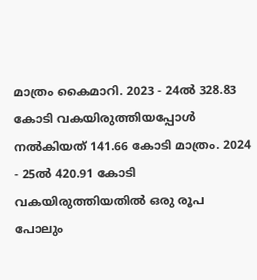മാത്രം കൈമാറി. 2023 - 24ൽ 328.83 കോടി വകയിരുത്തിയപ്പോൾ നൽകിയത് 141.66 കോടി മാത്രം. 2024 - 25ൽ 420.91 കോടി വകയിരുത്തിയതിൽ ഒരു രൂപ പോലും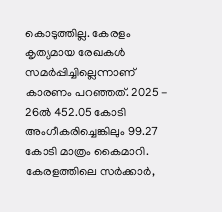കൊടുത്തില്ല. കേരളം കൃത്യമായ രേഖകൾ സമ‌ർപ്പിച്ചില്ലെന്നാണ് കാരണം പറഞ്ഞത്. 2025 - 26ൽ 452.05 കോടി അംഗീകരിച്ചെങ്കിലും 99.27 കോടി മാത്രം കൈമാറി. കേരളത്തിലെ സർക്കാർ,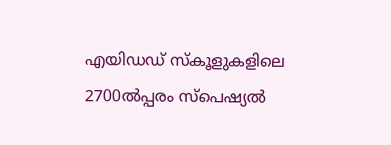എയിഡഡ് സ്‌കൂളുകളിലെ 2700ൽപ്പരം സ്‌പെഷ്യൽ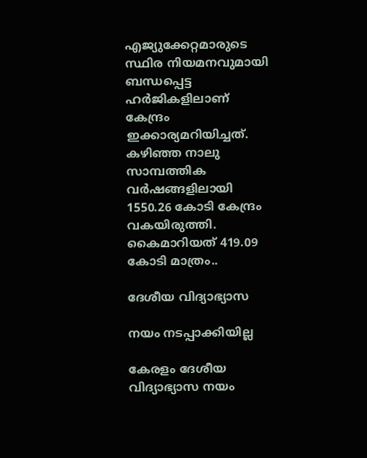എജ്യുക്കേറ്റ‌‌മാരുടെ സ്ഥിര നിയമനവുമായി ബന്ധപ്പെട്ട ഹ‌ർജികളിലാണ് കേന്ദ്രം ഇക്കാര്യമറിയിച്ചത്. കഴിഞ്ഞ നാലു സാമ്പത്തിക വർഷങ്ങളിലായി 1550.26 കോടി കേന്ദ്രം വകയിരുത്തി. കൈമാറിയത് 419.09 കോടി മാത്രം..

ദേശീയ വിദ്യാഭ്യാസ

നയം നടപ്പാക്കിയില്ല

കേരളം ദേശീയ വിദ്യാഭ്യാസ നയം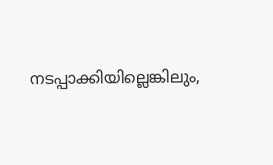നടപ്പാക്കിയില്ലെങ്കിലും,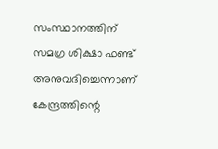സംസ്ഥാനത്തിന് സമഗ്ര ശിക്ഷാ ഫണ്ട് അനുവദിച്ചെന്നാണ് കേന്ദ്രത്തിന്റെ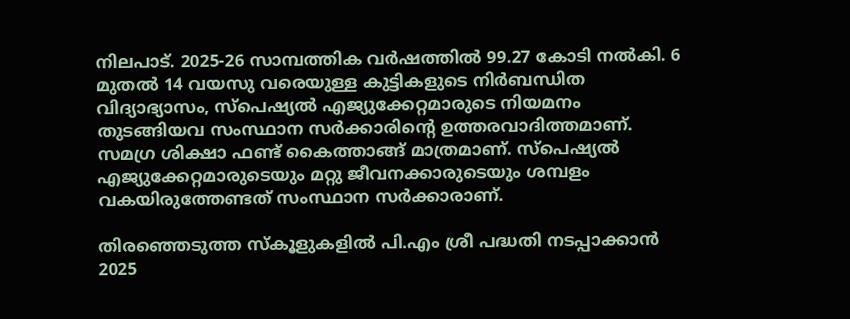നിലപാട്. 2025-26 സാമ്പത്തിക വർഷത്തിൽ 99.27 കോടി നൽകി. 6 മുതൽ 14 വയസു വരെയുള്ള കുട്ടികളുടെ നിർബന്ധിത വിദ്യാഭ്യാസം, സ്‌പെഷ്യൽ എജ്യുക്കേറ്റ‌‌മാരുടെ നിയമനം തുടങ്ങിയവ സംസ്ഥാന സ‌ർക്കാരിന്റെ ഉത്തരവാദിത്തമാണ്. സമഗ്ര ശിക്ഷാ ഫണ്ട് കൈത്താങ്ങ് മാത്രമാണ്. സ്‌പെഷ്യൽ എജ്യുക്കേറ്റ‌‌മാരുടെയും മറ്റു ജീവനക്കാരുടെയും ശമ്പളം വകയിരുത്തേണ്ടത് സംസ്ഥാന സർക്കാരാണ്.

തിരഞ്ഞെടുത്ത സ്‌കൂളുകളിൽ പി.എം ശ്രീ പദ്ധതി നടപ്പാക്കാൻ 2025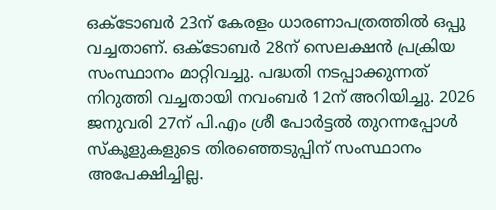ഒക്ടോബർ 23ന് കേരളം ധാരണാപത്രത്തിൽ ഒപ്പു വച്ചതാണ്. ഒക്ടോബർ 28ന് സെലക്ഷൻ പ്രക്രിയ സംസ്ഥാനം മാറ്റിവച്ചു. പദ്ധതി നടപ്പാക്കുന്നത് നിറുത്തി വച്ചതായി നവംബ‌ർ 12ന് അറിയിച്ചു. 2026 ജനുവരി 27ന് പി.എം ശ്രീ പോർട്ടൽ തുറന്നപ്പോൾ സ്‌കൂളുകളുടെ തിരഞ്ഞെടുപ്പിന് സംസ്ഥാനം അപേക്ഷിച്ചില്ല.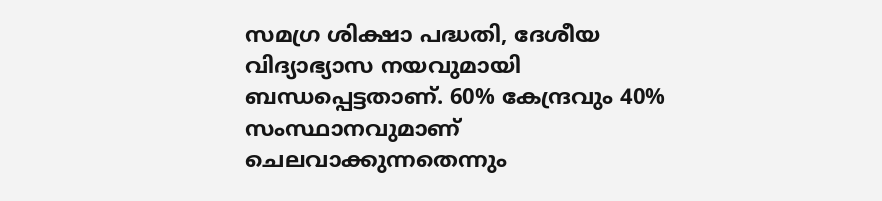സമഗ്ര ശിക്ഷാ പദ്ധതി, ദേശീയ വിദ്യാഭ്യാസ നയവുമായി ബന്ധപ്പെട്ടതാണ്. 60% കേന്ദ്രവും 40% സംസ്ഥാനവുമാണ് ചെലവാക്കുന്നതെന്നും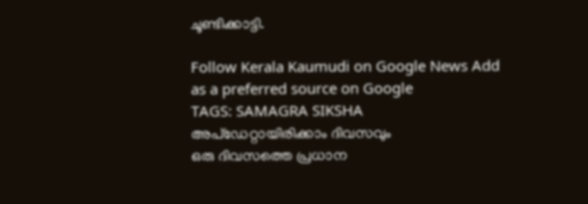ചൂണ്ടിക്കാട്ടി.

Follow Kerala Kaumudi on Google News Add as a preferred source on Google
TAGS: SAMAGRA SIKSHA
അപ്ഡേറ്റായിരിക്കാം ദിവസവും
ഒരു ദിവസത്തെ പ്രധാന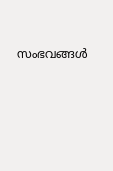സംഭവങ്ങൾ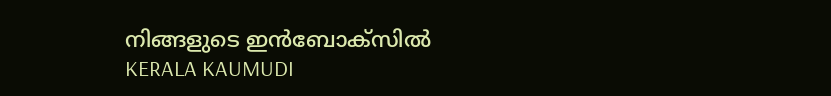നിങ്ങളുടെ ഇൻബോക്സിൽ
KERALA KAUMUDI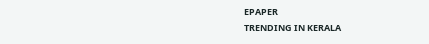EPAPER
TRENDING IN KERALA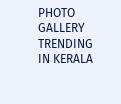PHOTO GALLERY
TRENDING IN KERALA